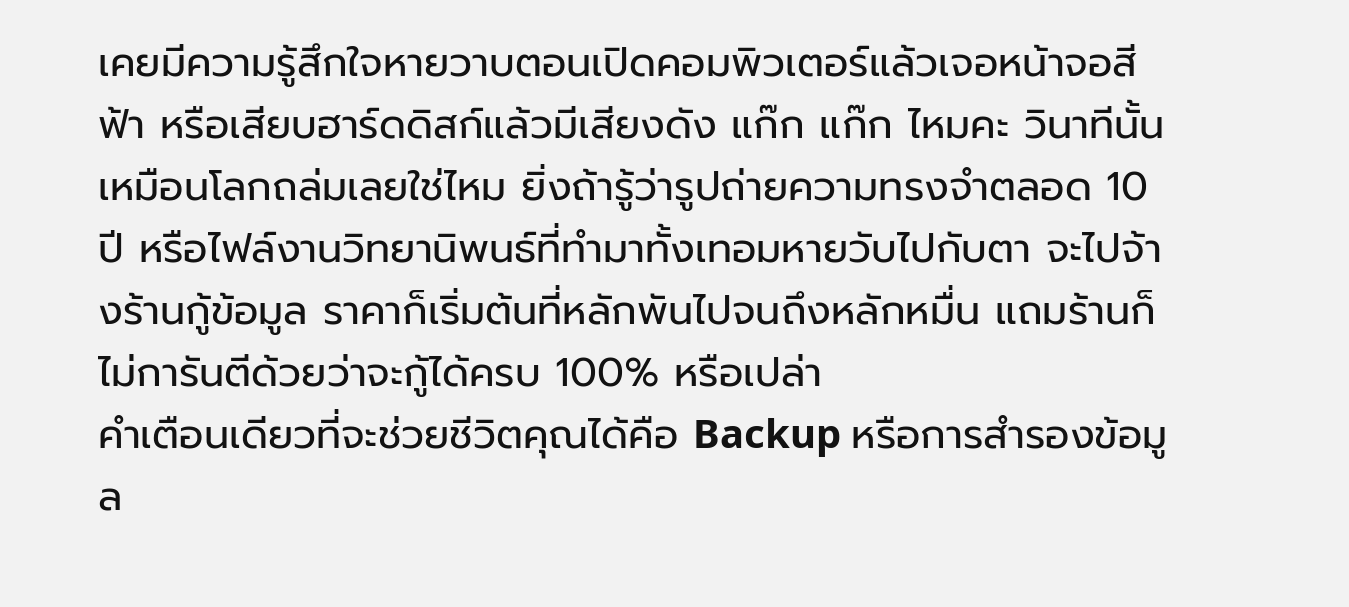เคยมีความรู้สึกใจหายวาบตอนเปิดคอมพิวเตอร์แล้วเจอหน้าจอสีฟ้า หรือเสียบฮาร์ดดิสก์แล้วมีเสียงดัง แก๊ก แก๊ก ไหมคะ วินาทีนั้นเหมือนโลกถล่มเลยใช่ไหม ยิ่งถ้ารู้ว่ารูปถ่ายความทรงจำตลอด 10 ปี หรือไฟล์งานวิทยานิพนธ์ที่ทำมาทั้งเทอมหายวับไปกับตา จะไปจ้างร้านกู้ข้อมูล ราคาก็เริ่มต้นที่หลักพันไปจนถึงหลักหมื่น แถมร้านก็ไม่การันตีด้วยว่าจะกู้ได้ครบ 100% หรือเปล่า
คำเตือนเดียวที่จะช่วยชีวิตคุณได้คือ Backup หรือการสำรองข้อมูล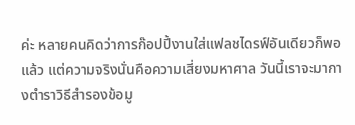ค่ะ หลายคนคิดว่าการก๊อปปี้งานใส่แฟลชไดรฟ์อันเดียวก็พอแล้ว แต่ความจริงนั่นคือความเสี่ยงมหาศาล วันนี้เราจะมากางตำราวิธีสำรองข้อมู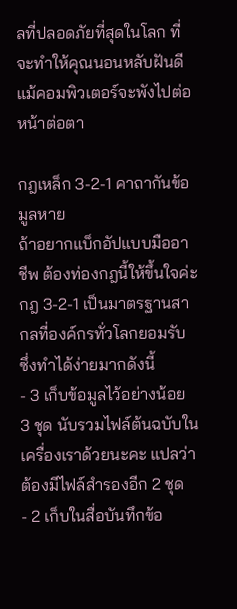ลที่ปลอดภัยที่สุดในโลก ที่จะทำให้คุณนอนหลับฝันดีแม้คอมพิวเตอร์จะพังไปต่อหน้าต่อตา

กฎเหล็ก 3-2-1 คาถากันข้อมูลหาย
ถ้าอยากแบ็กอัปแบบมืออาชีพ ต้องท่องกฎนี้ให้ขึ้นใจค่ะ กฎ 3-2-1 เป็นมาตรฐานสากลที่องค์กรทั่วโลกยอมรับ ซึ่งทำได้ง่ายมากดังนี้
- 3 เก็บข้อมูลไว้อย่างน้อย 3 ชุด นับรวมไฟล์ต้นฉบับในเครื่องเราด้วยนะคะ แปลว่าต้องมีไฟล์สำรองอีก 2 ชุด
- 2 เก็บในสื่อบันทึกข้อ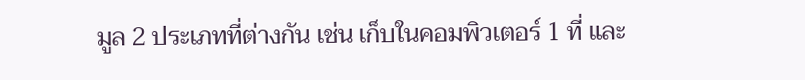มูล 2 ประเภทที่ต่างกัน เช่น เก็บในคอมพิวเตอร์ 1 ที่ และ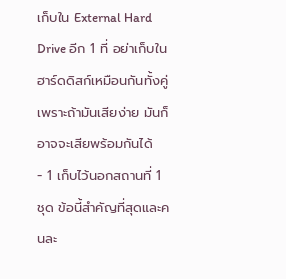เก็บใน External Hard Drive อีก 1 ที่ อย่าเก็บในฮาร์ดดิสก์เหมือนกันทั้งคู่ เพราะถ้ามันเสียง่าย มันก็อาจจะเสียพร้อมกันได้
- 1 เก็บไว้นอกสถานที่ 1 ชุด ข้อนี้สำคัญที่สุดและคนละ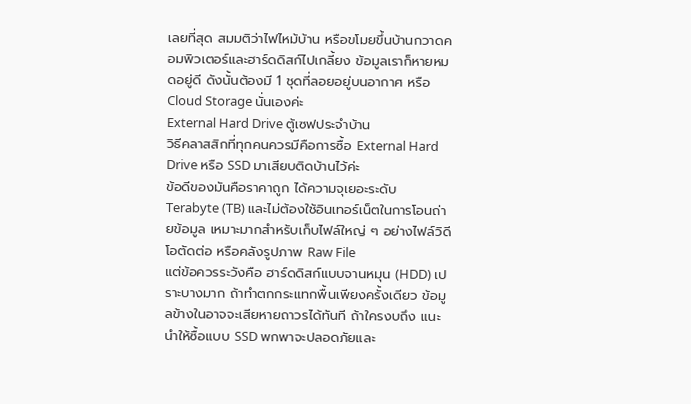เลยที่สุด สมมติว่าไฟไหม้บ้าน หรือขโมยขึ้นบ้านกวาดคอมพิวเตอร์และฮาร์ดดิสก์ไปเกลี้ยง ข้อมูลเราก็หายหมดอยู่ดี ดังนั้นต้องมี 1 ชุดที่ลอยอยู่บนอากาศ หรือ Cloud Storage นั่นเองค่ะ
External Hard Drive ตู้เซฟประจำบ้าน
วิธีคลาสสิกที่ทุกคนควรมีคือการซื้อ External Hard Drive หรือ SSD มาเสียบติดบ้านไว้ค่ะ
ข้อดีของมันคือราคาถูก ได้ความจุเยอะระดับ Terabyte (TB) และไม่ต้องใช้อินเทอร์เน็ตในการโอนถ่ายข้อมูล เหมาะมากสำหรับเก็บไฟล์ใหญ่ ๆ อย่างไฟล์วิดีโอตัดต่อ หรือคลังรูปภาพ Raw File
แต่ข้อควรระวังคือ ฮาร์ดดิสก์แบบจานหมุน (HDD) เปราะบางมาก ถ้าทำตกกระแทกพื้นเพียงครั้งเดียว ข้อมูลข้างในอาจจะเสียหายถาวรได้ทันที ถ้าใครงบถึง แนะนำให้ซื้อแบบ SSD พกพาจะปลอดภัยและ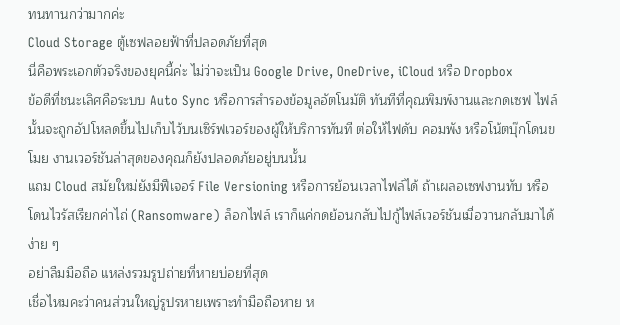ทนทานกว่ามากค่ะ
Cloud Storage ตู้เซฟลอยฟ้าที่ปลอดภัยที่สุด
นี่คือพระเอกตัวจริงของยุคนี้ค่ะ ไม่ว่าจะเป็น Google Drive, OneDrive, iCloud หรือ Dropbox
ข้อดีที่ชนะเลิศคือระบบ Auto Sync หรือการสำรองข้อมูลอัตโนมัติ ทันทีที่คุณพิมพ์งานและกดเซฟ ไฟล์นั้นจะถูกอัปโหลดขึ้นไปเก็บไว้บนเซิร์ฟเวอร์ของผู้ให้บริการทันที ต่อให้ไฟดับ คอมพัง หรือโน้ตบุ๊กโดนขโมย งานเวอร์ชันล่าสุดของคุณก็ยังปลอดภัยอยู่บนนั้น
แถม Cloud สมัยใหม่ยังมีฟีเจอร์ File Versioning หรือการย้อนเวลาไฟล์ได้ ถ้าเผลอเซฟงานทับ หรือโดนไวรัสเรียกค่าไถ่ (Ransomware) ล็อกไฟล์ เราก็แค่กดย้อนกลับไปกู้ไฟล์เวอร์ชันเมื่อวานกลับมาได้ง่าย ๆ
อย่าลืมมือถือ แหล่งรวมรูปถ่ายที่หายบ่อยที่สุด
เชื่อไหมคะว่าคนส่วนใหญ่รูปรหายเพราะทำมือถือหาย ห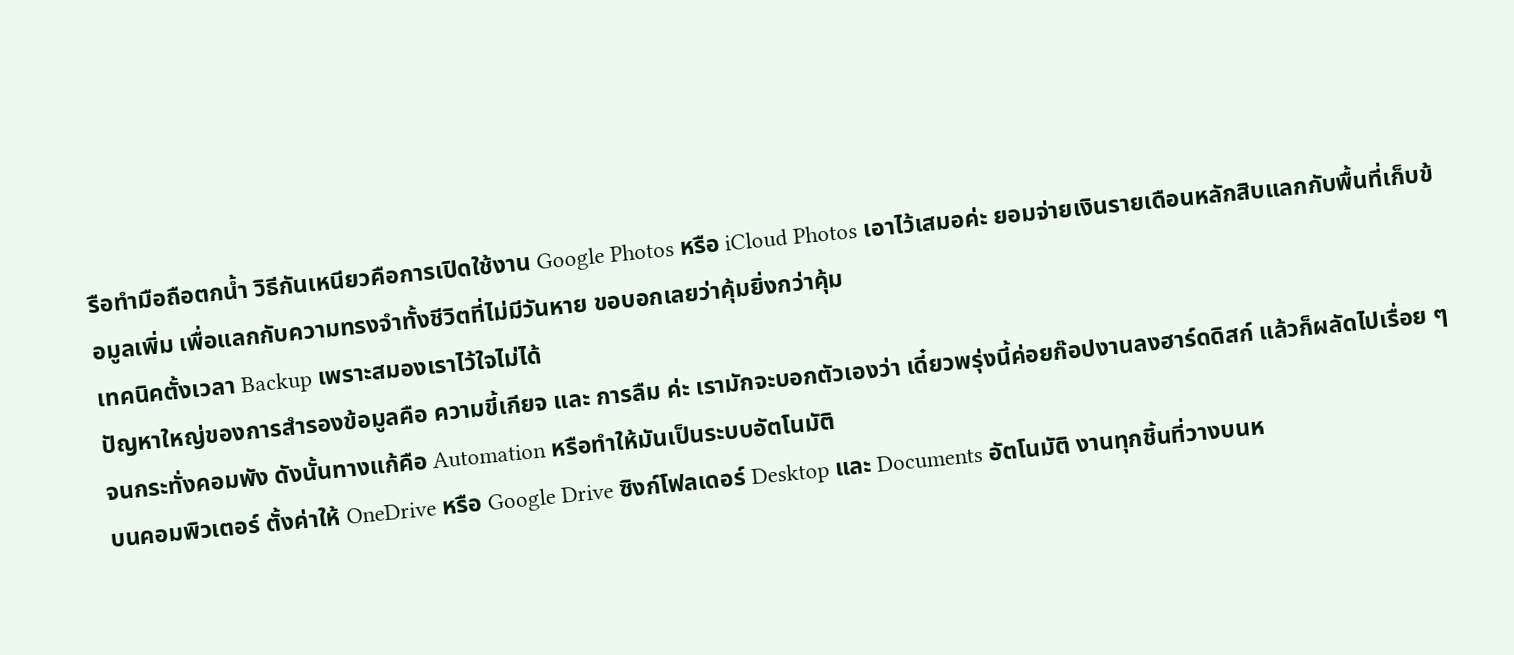รือทำมือถือตกน้ำ วิธีกันเหนียวคือการเปิดใช้งาน Google Photos หรือ iCloud Photos เอาไว้เสมอค่ะ ยอมจ่ายเงินรายเดือนหลักสิบแลกกับพื้นที่เก็บข้อมูลเพิ่ม เพื่อแลกกับความทรงจำทั้งชีวิตที่ไม่มีวันหาย ขอบอกเลยว่าคุ้มยิ่งกว่าคุ้ม
เทคนิคตั้งเวลา Backup เพราะสมองเราไว้ใจไม่ได้
ปัญหาใหญ่ของการสำรองข้อมูลคือ ความขี้เกียจ และ การลืม ค่ะ เรามักจะบอกตัวเองว่า เดี๋ยวพรุ่งนี้ค่อยก๊อปงานลงฮาร์ดดิสก์ แล้วก็ผลัดไปเรื่อย ๆ จนกระทั่งคอมพัง ดังนั้นทางแก้คือ Automation หรือทำให้มันเป็นระบบอัตโนมัติ
บนคอมพิวเตอร์ ตั้งค่าให้ OneDrive หรือ Google Drive ซิงก์โฟลเดอร์ Desktop และ Documents อัตโนมัติ งานทุกชิ้นที่วางบนห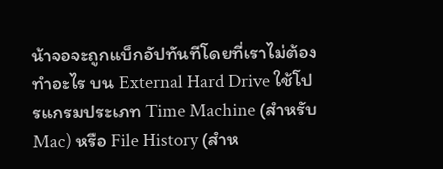น้าจอจะถูกแบ็กอัปทันทีโดยที่เราไม่ต้องทำอะไร บน External Hard Drive ใช้โปรแกรมประเภท Time Machine (สำหรับ Mac) หรือ File History (สำห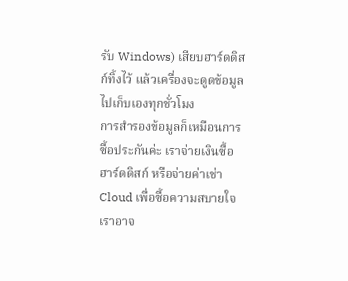รับ Windows) เสียบฮาร์ดดิสก์ทิ้งไว้ แล้วเครื่องจะดูดข้อมูลไปเก็บเองทุกชั่วโมง
การสำรองข้อมูลก็เหมือนการซื้อประกันค่ะ เราจ่ายเงินซื้อฮาร์ดดิสก์ หรือจ่ายค่าเช่า Cloud เพื่อซื้อความสบายใจ เราอาจ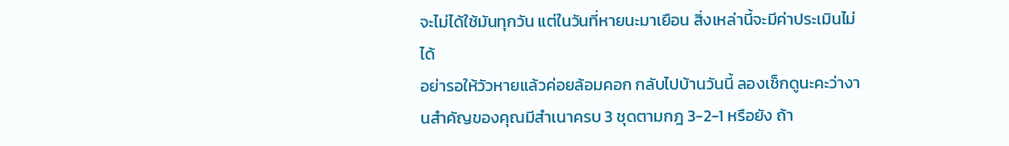จะไม่ได้ใช้มันทุกวัน แต่ในวันที่หายนะมาเยือน สิ่งเหล่านี้จะมีค่าประเมินไม่ได้
อย่ารอให้วัวหายแล้วค่อยล้อมคอก กลับไปบ้านวันนี้ ลองเช็กดูนะคะว่างานสำคัญของคุณมีสำเนาครบ 3 ชุดตามกฎ 3-2-1 หรือยัง ถ้า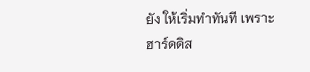ยัง ให้เริ่มทำทันที เพราะฮาร์ดดิส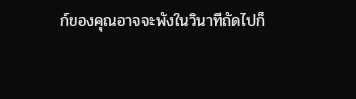ก์ของคุณอาจจะพังในวินาทีถัดไปก็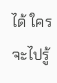ได้ ใครจะไปรู้